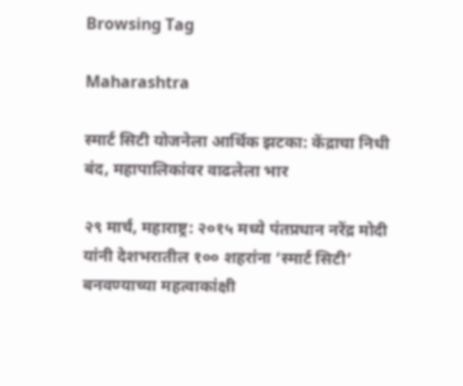Browsing Tag

Maharashtra

स्मार्ट सिटी योजनेला आर्थिक झटका: केंद्राचा निधी बंद, महापालिकांवर वाढलेला भार

२९ मार्च, महाराष्ट्र: २०१५ मध्ये पंतप्रधान नरेंद्र मोदी यांनी देशभरातील १०० शहरांना ‘स्मार्ट सिटी’ बनवण्याच्या महत्वाकांक्षी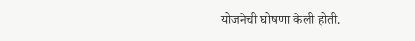योजनेची घोषणा केली होती.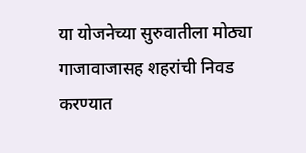या योजनेच्या सुरुवातीला मोठ्या गाजावाजासह शहरांची निवड करण्यात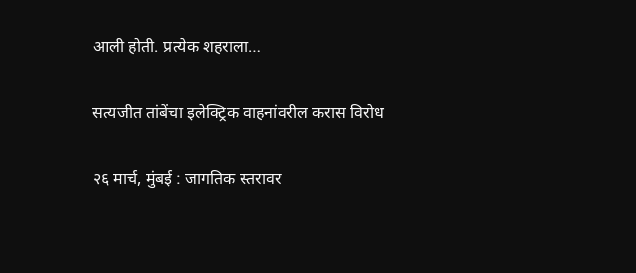आली होती. प्रत्येक शहराला…

सत्यजीत तांबेंचा इलेक्ट्रिक वाहनांवरील करास विरोध

२६ मार्च, मुंबई : जागतिक स्तरावर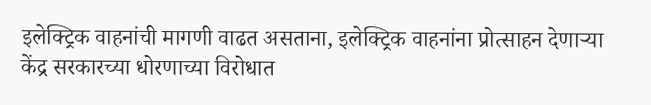इलेक्ट्रिक वाहनांची मागणी वाढत असताना, इलेक्ट्रिक वाहनांना प्रोत्साहन देणाऱ्या केंद्र सरकारच्या धोरणाच्या विरोधात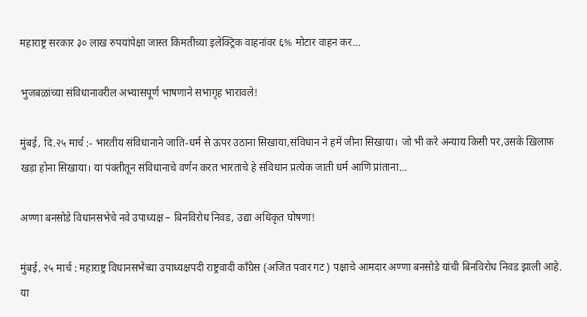महाराष्ट्र सरकार ३० लाख रुपयांपेक्षा जास्त किमतीच्या इलेक्ट्रिक वाहनांवर ६% मोटार वाहन कर…

भुजबळांच्या संविधानावरील अभ्यासपूर्ण भाषणाने सभागृह भारावले!

मुंबई, दि.२५ मार्च :- भारतीय संविधानाने जाति-धर्म से ऊपर उठाना सिखाया,संविधान ने हमें जीना सिखाया। जो भी करे अन्याय किसी पर,उसके ख़िलाफ़ खड़ा होना सिखाया। या पंक्तीतून संविधानाचे वर्णन करत भारताचे हे संविधान प्रत्येक जाती धर्म आणि प्रांताना…

अण्णा बनसोडे विधानसभेचे नवे उपाध्यक्ष – बिनविरोध निवड, उद्या अधिकृत घोषणा!

मुंबई, २५ मार्च : महाराष्ट्र विधानसभेच्या उपाध्यक्षपदी राष्ट्रवादी काँग्रेस (अजित पवार गट) पक्षाचे आमदार अण्णा बनसोडे यांची बिनविरोध निवड झाली आहे. या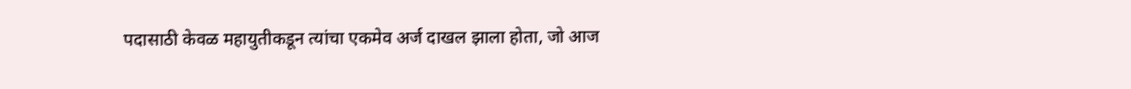पदासाठी केवळ महायुतीकडून त्यांचा एकमेव अर्ज दाखल झाला होता, जो आज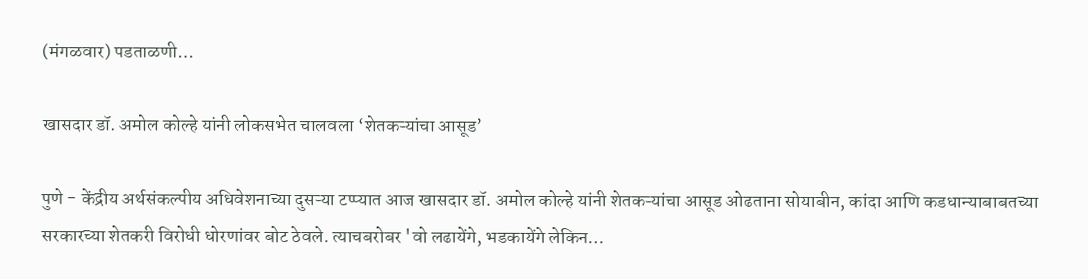(मंगळवार) पडताळणी…

खासदार डॉ. अमोल कोल्हे यांनी लोकसभेत चालवला ‘शेतकऱ्यांचा आसूड’

पुणे - केंद्रीय अर्थसंकल्पीय अधिवेशनाच्या दुसऱ्या टप्प्यात आज खासदार डॉ. अमोल कोल्हे यांनी शेतकऱ्यांचा आसूड ओढताना सोयाबीन, कांदा आणि कडधान्याबाबतच्या सरकारच्या शेतकरी विरोधी धोरणांवर बोट ठेवले. त्याचबरोबर 'वो लढायेंगे, भडकायेंगे लेकिन…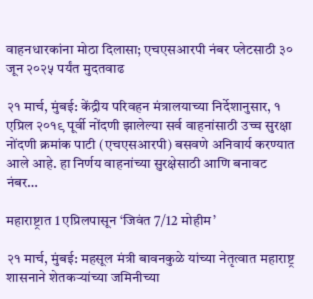वाहनधारकांना मोठा दिलासा; एचएसआरपी नंबर प्लेटसाठी ३० जून २०२५ पर्यंत मुदतवाढ

२१ मार्च, मुंबई: केंद्रीय परिवहन मंत्रालयाच्या निर्देशानुसार, १ एप्रिल २०१९ पूर्वी नोंदणी झालेल्या सर्व वाहनांसाठी उच्च सुरक्षा नोंदणी क्रमांक पाटी (एचएसआरपी) बसवणे अनिवार्य करण्यात आले आहे. हा निर्णय वाहनांच्या सुरक्षेसाठी आणि बनावट नंबर…

महाराष्ट्रात 1 एप्रिलपासून ‘जिवंत 7/12 मोहीम’

२१ मार्च, मुंबई: महसूल मंत्री बावनकुळे यांच्या नेतृत्वात महाराष्ट्र शासनाने शेतकऱ्यांच्या जमिनीच्या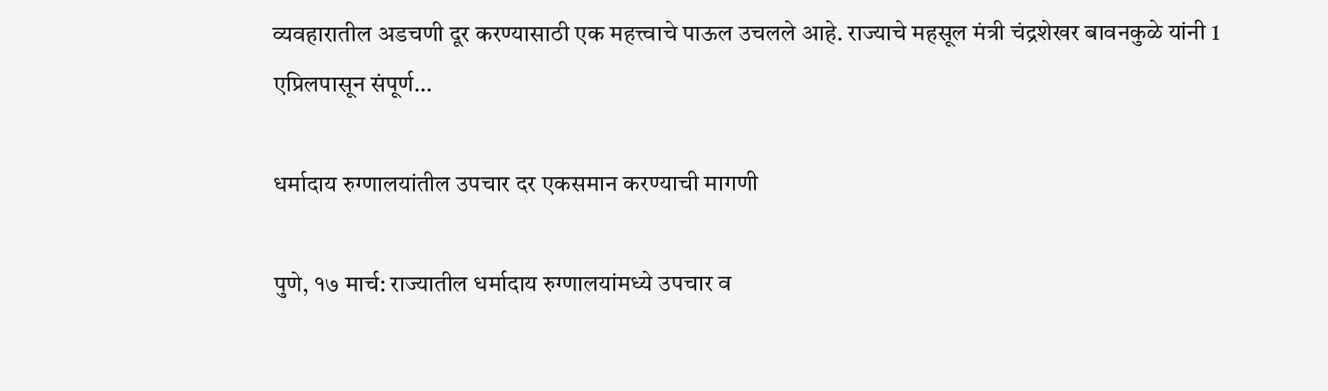व्यवहारातील अडचणी दूर करण्यासाठी एक महत्त्वाचे पाऊल उचलले आहे. राज्याचे महसूल मंत्री चंद्रशेखर बावनकुळे यांनी 1 एप्रिलपासून संपूर्ण…

धर्मादाय रुग्णालयांतील उपचार दर एकसमान करण्याची मागणी

पुणे, १७ मार्च: राज्यातील धर्मादाय रुग्णालयांमध्ये उपचार व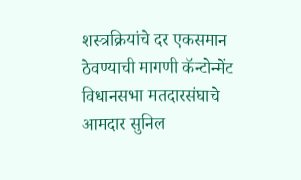शस्त्रक्रियांचे दर एकसमान ठेवण्याची मागणी कॅन्टोन्मेंट विधानसभा मतदारसंघाचे आमदार सुनिल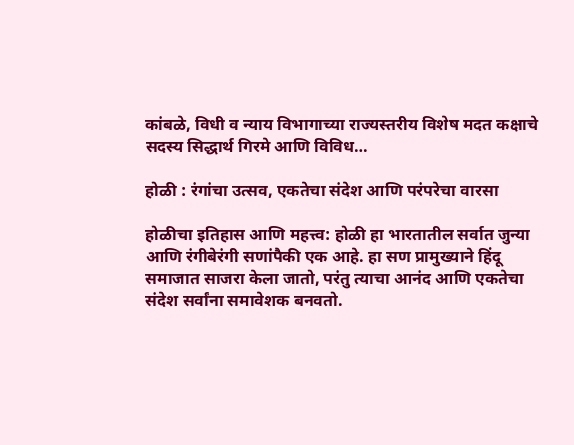कांबळे, विधी व न्याय विभागाच्या राज्यस्तरीय विशेष मदत कक्षाचे सदस्य सिद्धार्थ गिरमे आणि विविध…

होळी : रंगांचा उत्सव, एकतेचा संदेश आणि परंपरेचा वारसा

होळीचा इतिहास आणि महत्त्व: होळी हा भारतातील सर्वात जुन्या आणि रंगीबेरंगी सणांपैकी एक आहे. हा सण प्रामुख्याने हिंदू समाजात साजरा केला जातो, परंतु त्याचा आनंद आणि एकतेचा संदेश सर्वांना समावेशक बनवतो.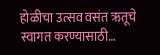होळीचा उत्सव वसंत ऋतूचे स्वागत करण्यासाठी…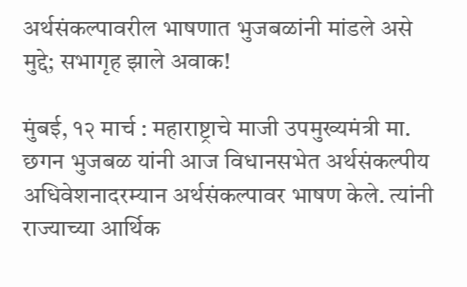अर्थसंकल्पावरील भाषणात भुजबळांनी मांडले असे मुद्दे; सभागृह झाले अवाक!

मुंबई, १२ मार्च : महाराष्ट्राचे माजी उपमुख्यमंत्री मा. छगन भुजबळ यांनी आज विधानसभेत अर्थसंकल्पीय अधिवेशनादरम्यान अर्थसंकल्पावर भाषण केले. त्यांनी राज्याच्या आर्थिक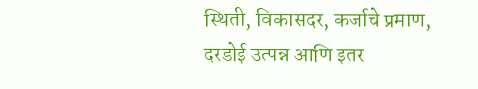स्थिती, विकासदर, कर्जाचे प्रमाण, दरडोई उत्पन्न आणि इतर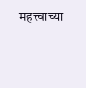महत्त्वाच्या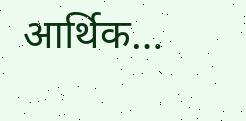आर्थिक…